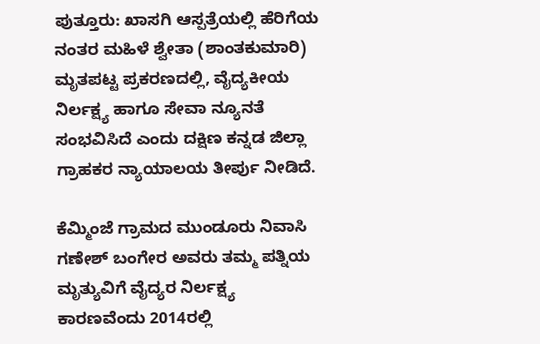ಪುತ್ತೂರು: ಖಾಸಗಿ ಆಸ್ಪತ್ರೆಯಲ್ಲಿ ಹೆರಿಗೆಯ ನಂತರ ಮಹಿಳೆ ಶ್ವೇತಾ (ಶಾಂತಕುಮಾರಿ) ಮೃತಪಟ್ಟ ಪ್ರಕರಣದಲ್ಲಿ, ವೈದ್ಯಕೀಯ ನಿರ್ಲಕ್ಷ್ಯ ಹಾಗೂ ಸೇವಾ ನ್ಯೂನತೆ ಸಂಭವಿಸಿದೆ ಎಂದು ದಕ್ಷಿಣ ಕನ್ನಡ ಜಿಲ್ಲಾ ಗ್ರಾಹಕರ ನ್ಯಾಯಾಲಯ ತೀರ್ಪು ನೀಡಿದೆ.

ಕೆಮ್ಮಿಂಜೆ ಗ್ರಾಮದ ಮುಂಡೂರು ನಿವಾಸಿ ಗಣೇಶ್ ಬಂಗೇರ ಅವರು ತಮ್ಮ ಪತ್ನಿಯ ಮೃತ್ಯುವಿಗೆ ವೈದ್ಯರ ನಿರ್ಲಕ್ಷ್ಯ ಕಾರಣವೆಂದು 2014ರಲ್ಲಿ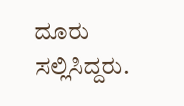ದೂರು ಸಲ್ಲಿಸಿದ್ದರು.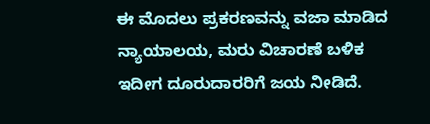ಈ ಮೊದಲು ಪ್ರಕರಣವನ್ನು ವಜಾ ಮಾಡಿದ ನ್ಯಾಯಾಲಯ, ಮರು ವಿಚಾರಣೆ ಬಳಿಕ ಇದೀಗ ದೂರುದಾರರಿಗೆ ಜಯ ನೀಡಿದೆ.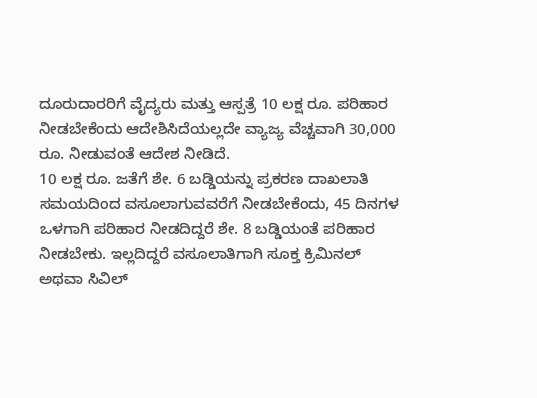ದೂರುದಾರರಿಗೆ ವೈದ್ಯರು ಮತ್ತು ಆಸ್ಪತ್ರೆ 10 ಲಕ್ಷ ರೂ. ಪರಿಹಾರ ನೀಡಬೇಕೆಂದು ಆದೇಶಿಸಿದೆಯಲ್ಲದೇ ವ್ಯಾಜ್ಯ ವೆಚ್ಚವಾಗಿ 30,000 ರೂ. ನೀಡುವಂತೆ ಆದೇಶ ನೀಡಿದೆ.
10 ಲಕ್ಷ ರೂ. ಜತೆಗೆ ಶೇ. 6 ಬಡ್ಡಿಯನ್ನು ಪ್ರಕರಣ ದಾಖಲಾತಿ ಸಮಯದಿಂದ ವಸೂಲಾಗುವವರೆಗೆ ನೀಡಬೇಕೆಂದು, 45 ದಿನಗಳ ಒಳಗಾಗಿ ಪರಿಹಾರ ನೀಡದಿದ್ದರೆ ಶೇ. 8 ಬಡ್ಡಿಯಂತೆ ಪರಿಹಾರ ನೀಡಬೇಕು. ಇಲ್ಲದಿದ್ದರೆ ವಸೂಲಾತಿಗಾಗಿ ಸೂಕ್ತ ಕ್ರಿಮಿನಲ್ ಅಥವಾ ಸಿವಿಲ್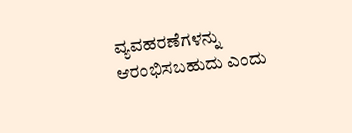ವ್ಯವಹರಣೆಗಳನ್ನು ಆರಂಭಿಸಬಹುದು ಎಂದು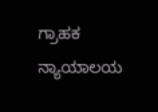ಗ್ರಾಹಕ ನ್ಯಾಯಾಲಯ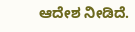ಆದೇಶ ನೀಡಿದೆ.